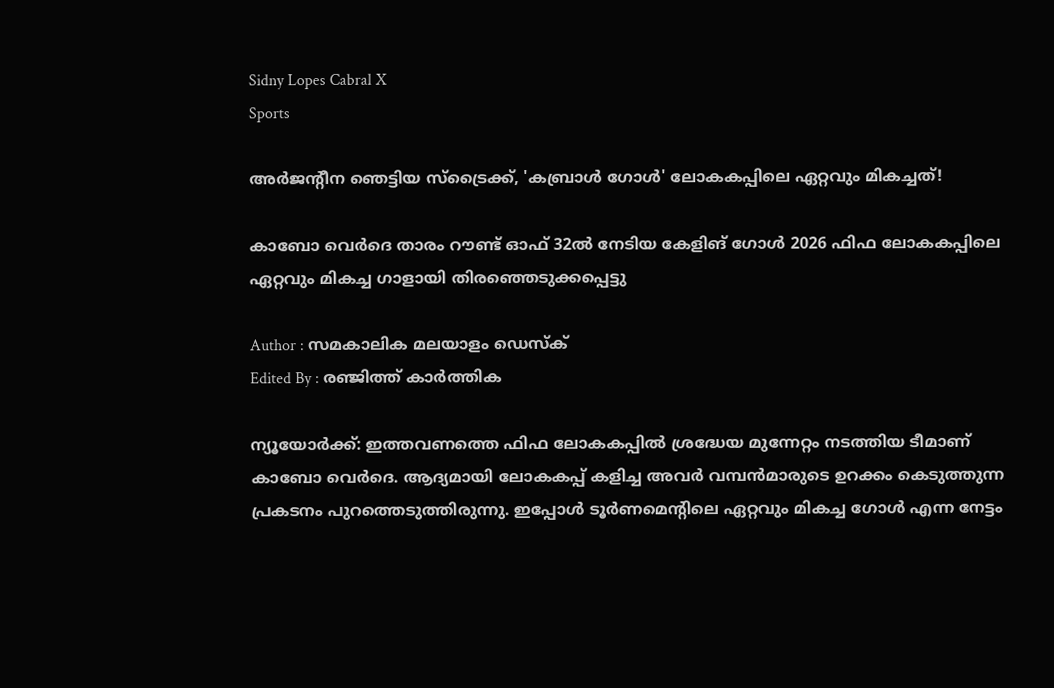Sidny Lopes Cabral X
Sports

അർജന്റീന ഞെട്ടിയ സ്ട്രൈക്ക്, 'കബ്രാൾ ഗോൾ' ലോകകപ്പിലെ ഏറ്റവും മികച്ചത്!

കാബോ വെർദെ താരം റൗണ്ട് ഓഫ് 32ൽ നേടിയ കേളിങ് ഗോൾ 2026 ഫിഫ ലോകകപ്പിലെ ഏറ്റവും മികച്ച ഗാളായി തിരഞ്ഞെടുക്കപ്പെട്ടു

Author : സമകാലിക മലയാളം ഡെസ്ക്
Edited By : രഞ്ജിത്ത് കാർത്തിക

ന്യൂയോർക്ക്: ഇത്തവണത്തെ ഫിഫ ലോകകപ്പിൽ ശ്രദ്ധേയ മുന്നേറ്റം നടത്തിയ ടീമാണ് കാബോ വെർദെ. ആദ്യമായി ലോകകപ്പ് കളിച്ച അവർ വമ്പൻമാരുടെ ഉറക്കം കെടുത്തുന്ന പ്രകടനം പുറത്തെടുത്തിരുന്നു. ഇപ്പോൾ ടൂർണമെന്റിലെ ഏറ്റവും മികച്ച ഗോൾ എന്ന നേട്ടം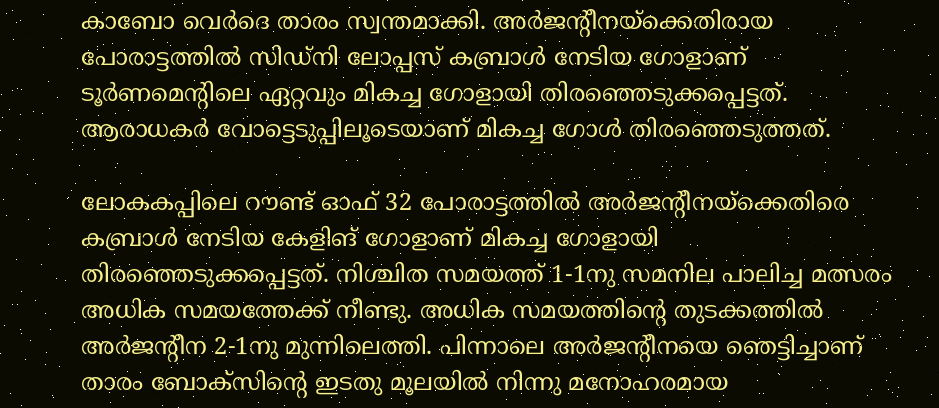കാബോ വെർദെ താരം സ്വന്തമാക്കി. അർജന്റീനയ്ക്കെതിരായ പോരാട്ടത്തിൽ സിഡ്നി ലോപ്പസ് കബ്രാൾ നേടിയ ഗോളാണ് ടൂർണമെന്റിലെ ഏറ്റവും മികച്ച ഗോളായി തിരഞ്ഞെടുക്കപ്പെട്ടത്. ആരാധകർ വോട്ടെടുപ്പിലൂടെയാണ് മികച്ച ഗോൾ തിര‍ഞ്ഞെടുത്തത്.

ലോകകപ്പിലെ റൗണ്ട് ഓഫ് 32 പോരാട്ടത്തിൽ അർജന്റീനയ്ക്കെതിരെ കബ്രാൾ നേടിയ കേളിങ് ഗോളാണ് മികച്ച ഗോളായി തിരഞ്ഞെടുക്കപ്പെട്ടത്. നിശ്ചിത സമയത്ത് 1-1നു സമനില പാലിച്ച മത്സരം അധിക സമയത്തേക്ക് നീണ്ടു. അധിക സമയത്തിന്റെ തുടക്കത്തിൽ അർജന്റീന 2-1നു മുന്നിലെത്തി. പിന്നാലെ അർജന്റീനയെ ഞെട്ടിച്ചാണ് താരം ബോക്സിന്റെ ഇടതു മൂലയിൽ നിന്നു മനോഹരമായ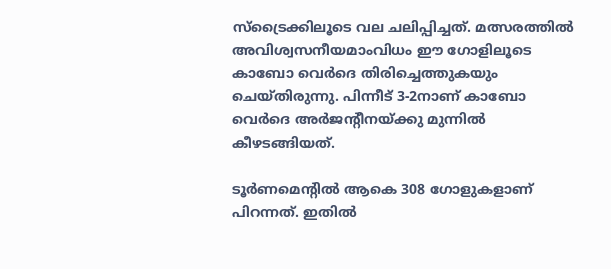സ്ട്രൈക്കിലൂടെ വല ചലിപ്പിച്ചത്. മത്സരത്തിൽ അവിശ്വസനീയമാംവിധം ഈ ഗോളിലൂടെ കാബോ വെർദെ തിരിച്ചെത്തുകയും ചെയ്തിരുന്നു. പിന്നീട് 3-2നാണ് കാബോ വെർദെ അർജന്റീനയ്ക്കു മുന്നിൽ കീഴടങ്ങിയത്.

ടൂർണമെന്റിൽ ആകെ 308 ഗോളുകളാണ് പിറന്നത്. ഇതിൽ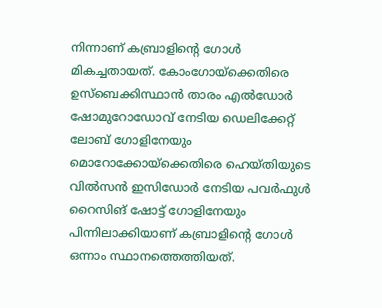നിന്നാണ് കബ്രാളിന്റെ ഗോൾ മികച്ചതായത്. കോംഗോയ്ക്കെതിരെ ഉസ്ബെക്കിസ്ഥാൻ താരം എൽഡോർ ഷോമുറോഡോവ് നേടിയ ഡെലിക്കേറ്റ് ലോബ് ഗോളിനേയും മൊറോക്കോയ്ക്കെതിരെ ഹെയ്തിയുടെ വിൽസൻ ഇസിഡോർ നേടിയ പവർഫുൾ റൈസിങ് ഷോട്ട് ഗോളിനേയും പിന്നിലാക്കിയാണ് കബ്രാളിന്റെ ഗോൾ ഒന്നാം സ്ഥാനത്തെത്തിയത്.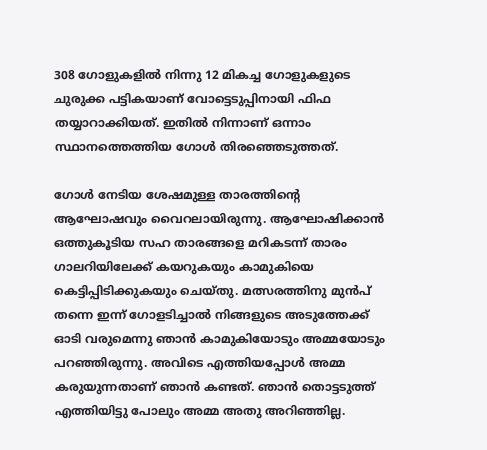308 ഗോളുകളിൽ നിന്നു 12 മികച്ച ഗോളുകളുടെ ചുരുക്ക പട്ടികയാണ് വോട്ടെടുപ്പിനായി ഫിഫ തയ്യാറാക്കിയത്. ഇതിൽ നിന്നാണ് ഒന്നാം സ്ഥാനത്തെത്തിയ ഗോൾ തിരഞ്ഞെടുത്തത്.

ഗോൾ നേടിയ ശേഷമുള്ള താരത്തിന്റെ ആഘോഷവും വൈറലായിരുന്നു. ആഘോഷിക്കാൻ ഒത്തുകൂടിയ സഹ താരങ്ങളെ മറികടന്ന് താരം ഗാലറിയിലേക്ക് കയറുകയും കാമുകിയെ കെട്ടിപ്പിടിക്കുകയും ചെയ്തു. മത്സരത്തിനു മുൻപ് തന്നെ ഇന്ന് ഗോളടിച്ചാൽ നിങ്ങളുടെ അടുത്തേക്ക് ഓടി വരുമെന്നു ഞാൻ കാമുകിയോടും അമ്മയോടും പറഞ്ഞിരുന്നു. അവിടെ എത്തിയപ്പോൾ അമ്മ കരുയുന്നതാണ് ഞാൻ കണ്ടത്. ഞാൻ തൊട്ടടുത്ത് എത്തിയിട്ടു പോലും അമ്മ അതു അറിഞ്ഞില്ല.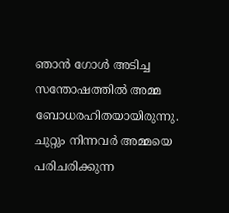ഞാൻ ഗോൾ അടിച്ച സന്തോഷത്തിൽ അമ്മ ബോധരഹിതയായിരുന്നു. ചുറ്റും നിന്നവർ അമ്മയെ പരിചരിക്കുന്ന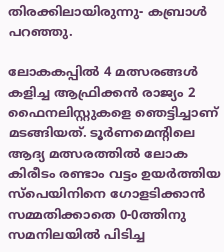തിരക്കിലായിരുന്നു- കബ്രാൾ പറഞ്ഞു.

ലോകകപ്പിൽ 4 മത്സരങ്ങൾ കളിച്ച ആഫ്രിക്കൻ രാജ്യം 2 ഫൈനലിസ്റ്റുകളെ ഞെട്ടിച്ചാണ് മടങ്ങിയത്. ടൂർണമെന്റിലെ ആദ്യ മത്സരത്തിൽ ലോക കിരീടം രണ്ടാം വട്ടം ഉയർത്തിയ സ്പെയിനിനെ ഗോളടിക്കാൻ സമ്മതിക്കാതെ 0-0ത്തിനു സമനിലയിൽ പിടിച്ച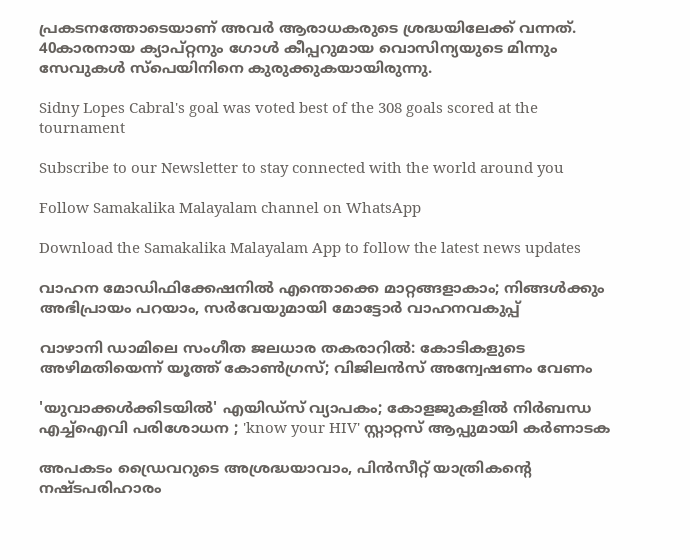പ്രകടനത്തോടെയാണ് അവർ ആരാധകരുടെ ശ്രദ്ധയിലേക്ക് വന്നത്. 40കാരനായ ക്യാപ്റ്റനും ഗോൾ കീപ്പറുമായ വൊസിന്യയുടെ മിന്നും സേവുകൾ സ്പെയിനിനെ കുരുക്കുകയായിരുന്നു.

Sidny Lopes Cabral's goal was voted best of the 308 goals scored at the tournament

Subscribe to our Newsletter to stay connected with the world around you

Follow Samakalika Malayalam channel on WhatsApp

Download the Samakalika Malayalam App to follow the latest news updates

വാഹന മോഡിഫിക്കേഷനില്‍ എന്തൊക്കെ മാറ്റങ്ങളാകാം; നിങ്ങള്‍ക്കും അഭിപ്രായം പറയാം, സര്‍വേയുമായി മോട്ടോര്‍ വാഹനവകുപ്പ്

വാഴാനി ഡാമിലെ സംഗീത ജലധാര തകരാറിൽ: കോടികളുടെ അഴിമതിയെന്ന് യൂത്ത് കോൺഗ്രസ്; വിജിലൻസ് അന്വേഷണം വേണം

'യുവാക്കള്‍ക്കിടയില്‍' എയിഡ്‌സ് വ്യാപകം; കോളജുകളില്‍ നിർബന്ധ എച്ച്‌ഐവി പരിശോധന ; 'know your HIV' സ്റ്റാറ്റസ് ആപ്പുമായി കര്‍ണാടക

അപകടം ഡ്രൈവറുടെ അശ്രദ്ധയാവാം, പിന്‍സീറ്റ് യാത്രികന്റെ നഷ്ടപരിഹാരം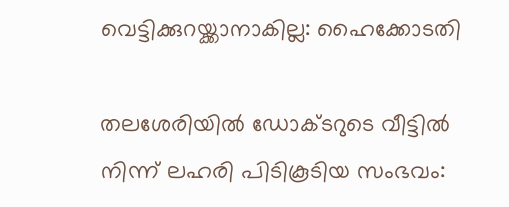വെട്ടിക്കുറയ്ക്കാനാകില്ല: ഹൈക്കോടതി

തലശേരിയിൽ ഡോക്ടറുടെ വീട്ടിൽ നിന്ന് ലഹരി പിടികൂടിയ സംഭവം: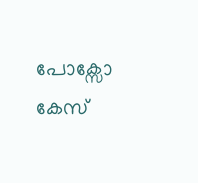പോക്സോ കേസ്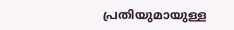പ്രതിയുമായുള്ള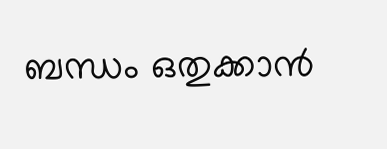ബന്ധം ഒതുക്കാൻ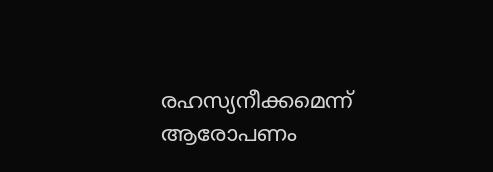രഹസ്യനീക്കമെന്ന് ആരോപണം